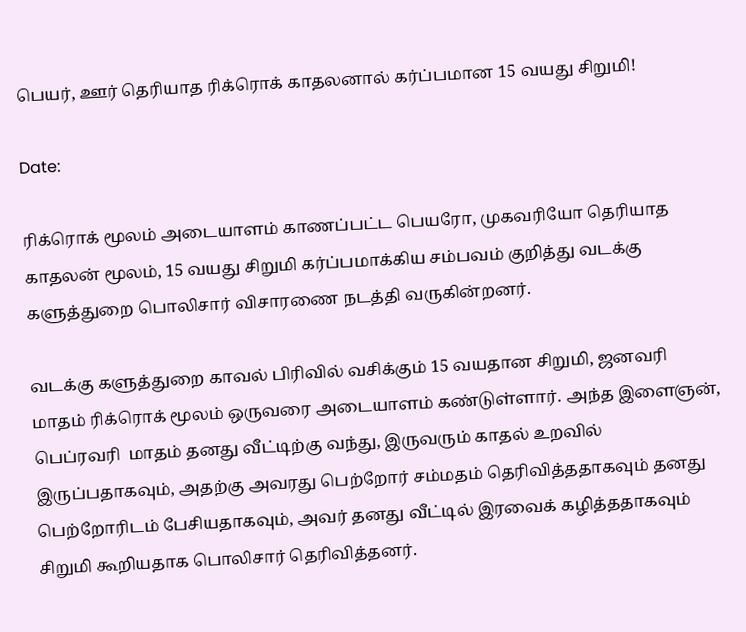பெயர், ஊர் தெரியாத ரிக்ரொக் காதலனால் கர்ப்பமான 15 வயது சிறுமி!

Date:

ரிக்ரொக் மூலம் அடையாளம் காணப்பட்ட பெயரோ, முகவரியோ தெரியாத காதலன் மூலம், 15 வயது சிறுமி கர்ப்பமாக்கிய சம்பவம் குறித்து வடக்கு களுத்துறை பொலிசார் விசாரணை நடத்தி வருகின்றனர்.

வடக்கு களுத்துறை காவல் பிரிவில் வசிக்கும் 15 வயதான சிறுமி, ஜனவரி மாதம் ரிக்ரொக் மூலம் ஒருவரை அடையாளம் கண்டுள்ளார். அந்த இளைஞன், பெப்ரவரி  மாதம் தனது வீட்டிற்கு வந்து, இருவரும் காதல் உறவில் இருப்பதாகவும், அதற்கு அவரது பெற்றோர் சம்மதம் தெரிவித்ததாகவும் தனது பெற்றோரிடம் பேசியதாகவும், அவர் தனது வீட்டில் இரவைக் கழித்ததாகவும் சிறுமி கூறியதாக பொலிசார் தெரிவித்தனர்.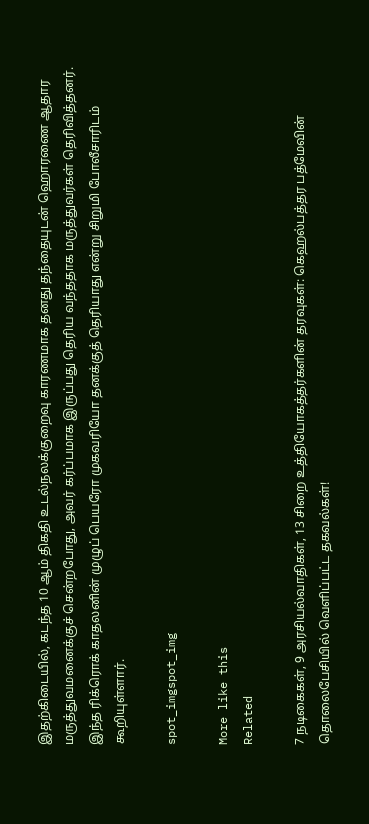இதற்கிடையில், கடந்த 10 ஆம் திகதி உடல்நலக்குறைவு காரணமாக தனது தந்தையுடன் ஹொரணை ஆதார மருத்துவமனைக்குச் சென்றபோது, அவர் கர்ப்பமாக இருப்பது தெரிய வந்ததாக மருத்துவர்கள் தெரிவித்தனர். இந்த ரிக்ரொக் காதலனின் முழுப் பெயரோ முகவரியோ தனக்குத் தெரியாது என்று சிறுமி போலீசாரிடம் கூறியுள்ளார்.

spot_imgspot_img

More like this
Related

7 நடிகைகள், 9 அரசியல்வாதிகள், 13 சிறை உத்தியோகத்தர்களின் தரவுகள்: கெஹல்பத்தர பத்மேவின் தொலைபேசியில் வெளிப்பட்ட தகவல்கள்!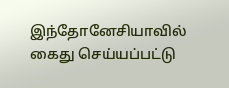இந்தோனேசியாவில் கைது செய்யப்பட்டு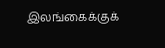இலங்கைக்குக்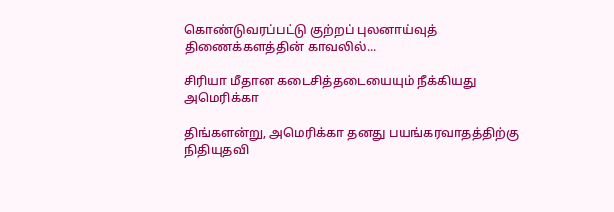கொண்டுவரப்பட்டு குற்றப் புலனாய்வுத் திணைக்களத்தின் காவலில்...

சிரியா மீதான கடைசித்தடையையும் நீக்கியது அமெரிக்கா

திங்களன்று, அமெரிக்கா தனது பயங்கரவாதத்திற்கு நிதியுதவி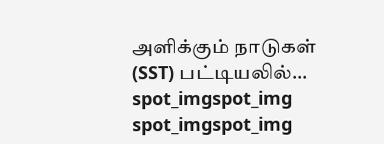அளிக்கும் நாடுகள் (SST) பட்டியலில்...
spot_imgspot_img
spot_imgspot_img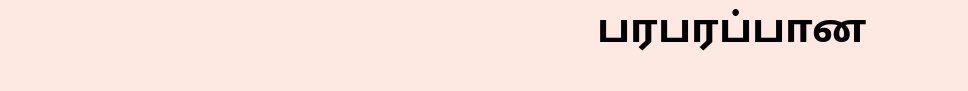பரபரப்பான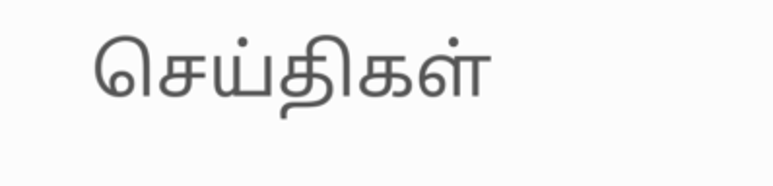செய்திகள்